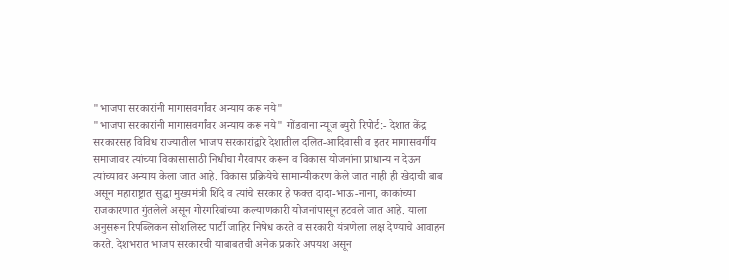"भाजपा सरकारांनी मागासवर्गांवर अन्याय करू नये"
"भाजपा सरकारांनी मागासवर्गांवर अन्याय करू नये" गोंडवाना न्यूज ब्युरो रिपोर्ट:- देशात केंद्र सरकारसह विविध राज्यातील भाजप सरकारांद्वारे देशातील दलित-आदिवासी व इतर मागासवर्गीय समाजावर त्यांच्या विकासासाठी निधीचा गैरवापर करून व विकास योजनांना प्राधान्य न देऊन त्यांच्यावर अन्याय केला जात आहे. विकास प्रक्रियेचे सामान्यीकरण केले जात नाही ही खेदाची बाब असून महाराष्ट्रात सुद्धा मुख्यमंत्री शिंदे व त्यांचे सरकार हे फक्त दादा-भाऊ-नाना, काकांच्या राजकारणात गुंतलेले असून गोरगरिबांच्या कल्याणकारी योजनांपासून हटवले जात आहे. याला अनुसरून रिपब्लिकन सोशलिस्ट पार्टी जाहिर निषेध करते व सरकारी यंत्रणेला लक्ष देण्याचे आवाहन करते. देशभरात भाजप सरकारची याबाबतची अनेक प्रकारे अपयश असून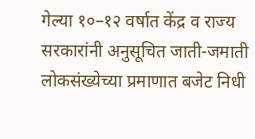गेल्या १०–१२ वर्षात केंद्र व राज्य सरकारांनी अनुसूचित जाती-जमाती लोकसंख्येच्या प्रमाणात बजेट निधी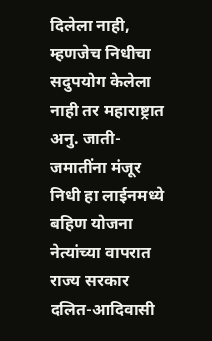दिलेला नाही, म्हणजेच निधीचा सदुपयोग केलेला नाही तर महाराष्ट्रात अनु. जाती-जमातींना मंजूर निधी हा लाईनमध्ये बहिण योजना नेत्यांच्या वापरात राज्य सरकार दलित-आदिवासी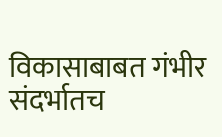विकासाबाबत गंभीर संदर्भातच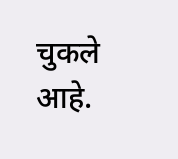चुकले आहे.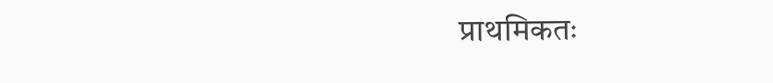प्राथमिकतः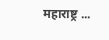महाराष्ट्र ...